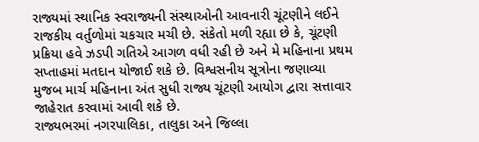રાજ્યમાં સ્થાનિક સ્વરાજ્યની સંસ્થાઓની આવનારી ચૂંટણીને લઈને રાજકીય વર્તુળોમાં ચકચાર મચી છે. સંકેતો મળી રહ્યા છે કે, ચૂંટણી પ્રક્રિયા હવે ઝડપી ગતિએ આગળ વધી રહી છે અને મે મહિનાના પ્રથમ સપ્તાહમાં મતદાન યોજાઈ શકે છે. વિશ્વસનીય સૂત્રોના જણાવ્યા મુજબ માર્ચ મહિનાના અંત સુધી રાજ્ય ચૂંટણી આયોગ દ્વારા સત્તાવાર જાહેરાત કરવામાં આવી શકે છે.
રાજ્યભરમાં નગરપાલિકા, તાલુકા અને જિલ્લા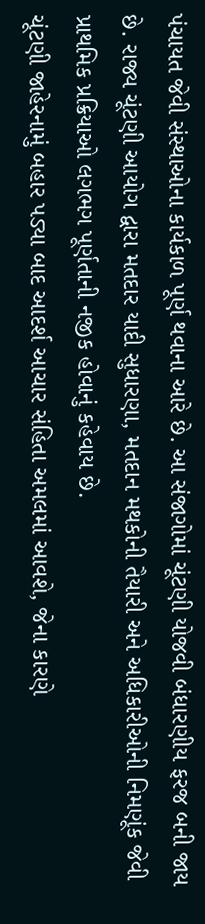પંચાયત જેવી સંસ્થાઓના કાર્યકાળ પૂર્ણ થવાના આરે છે. આ સંજાગોમાં ચૂંટણી યોજવી બંધારણીય ફરજ બની જાય છે. રાજ્ય ચૂંટણી આયોગ દ્વારા મતદાર યાદી સુધારણા, મતદાન મથકોની તૈયારી અને અધિકારીઓની નિમણૂંક જેવી પ્રાથમિક પ્રક્રિયાઓ લગભગ પૂર્ણતાની નજીક હોવાનું કહેવાય છે.
ચૂંટણી જાહેરનામું બહાર પડ્યા બાદ આદર્શ આચાર સંહિતા અમલમાં આવશે, જેના કારણે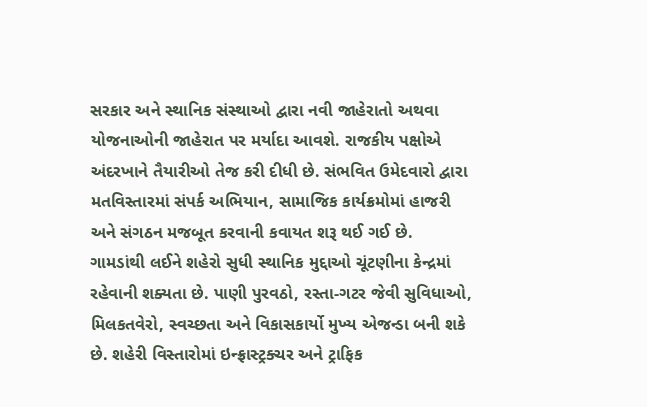સરકાર અને સ્થાનિક સંસ્થાઓ દ્વારા નવી જાહેરાતો અથવા યોજનાઓની જાહેરાત પર મર્યાદા આવશે. રાજકીય પક્ષોએ અંદરખાને તૈયારીઓ તેજ કરી દીધી છે. સંભવિત ઉમેદવારો દ્વારા મતવિસ્તારમાં સંપર્ક અભિયાન, સામાજિક કાર્યક્રમોમાં હાજરી અને સંગઠન મજબૂત કરવાની કવાયત શરૂ થઈ ગઈ છે.
ગામડાંથી લઈને શહેરો સુધી સ્થાનિક મુદ્દાઓ ચૂંટણીના કેન્દ્રમાં રહેવાની શક્યતા છે. પાણી પુરવઠો, રસ્તા-ગટર જેવી સુવિધાઓ, મિલકતવેરો, સ્વચ્છતા અને વિકાસકાર્યો મુખ્ય એજન્ડા બની શકે છે. શહેરી વિસ્તારોમાં ઇન્ફ્રાસ્ટ્રક્ચર અને ટ્રાફિક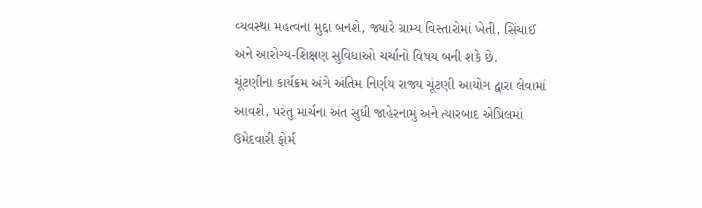વ્યવસ્થા મહત્વના મુદ્દા બનશે, જ્યારે ગ્રામ્ય વિસ્તારોમાં ખેતી, સિંચાઈ અને આરોગ્ય-શિક્ષણ સુવિધાઓ ચર્ચાનો વિષય બની શકે છે.
ચૂંટણીના કાર્યક્રમ અંગે અંતિમ નિર્ણય રાજ્ય ચૂંટણી આયોગ દ્વારા લેવામાં આવશે, પરંતુ માર્ચના અંત સુધી જાહેરનામું અને ત્યારબાદ એપ્રિલમાં ઉમેદવારી ફોર્મ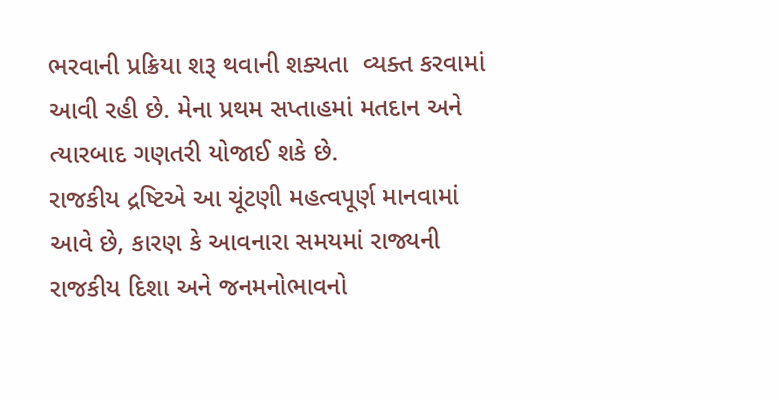ભરવાની પ્રક્રિયા શરૂ થવાની શક્યતા  વ્યક્ત કરવામાં આવી રહી છે. મેના પ્રથમ સપ્તાહમાં મતદાન અને ત્યારબાદ ગણતરી યોજાઈ શકે છે.
રાજકીય દ્રષ્ટિએ આ ચૂંટણી મહત્વપૂર્ણ માનવામાં આવે છે, કારણ કે આવનારા સમયમાં રાજ્યની રાજકીય દિશા અને જનમનોભાવનો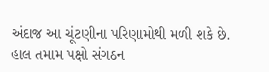અંદાજ આ ચૂંટણીના પરિણામોથી મળી શકે છે. હાલ તમામ પક્ષો સંગઠન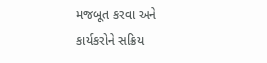મજબૂત કરવા અને કાર્યકરોને સક્રિય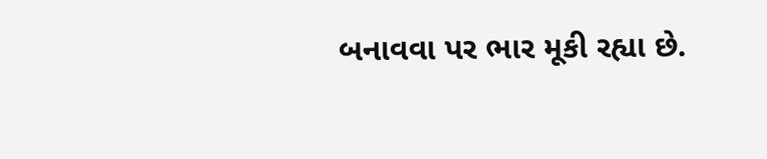બનાવવા પર ભાર મૂકી રહ્યા છે.